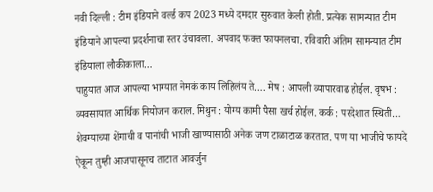नवी दिल्ली : टीम इंडियाने वर्ल्ड कप 2023 मध्ये दमदार सुरुवात केली होती. प्रत्येक सामन्यात टीम इंडियाने आपल्या प्रदर्शनाचा स्तर उंचावला. अपवाद फक्त फायनलचा. रविवारी अंतिम सामन्यात टीम इंडियाला लौकीकाला…
पाहुयात आज आपल्या भाग्यात नेमकं काय लिहिलंय ते…. मेष : आपली व्यापारवाढ होईल. वृषभ : व्यवसायात आर्थिक नियोजन कराल. मिथुन : योग्य कामी पैसा खर्च होईल. कर्क : परदेशात स्थिती…
शेवग्याच्या शेंगाची व पानांची भाजी खाण्यासाठी अनेक जण टाळाटाळ करतात. पण या भाजीचे फायदे ऐकून तुम्ही आजपासूनच ताटात आवर्जुन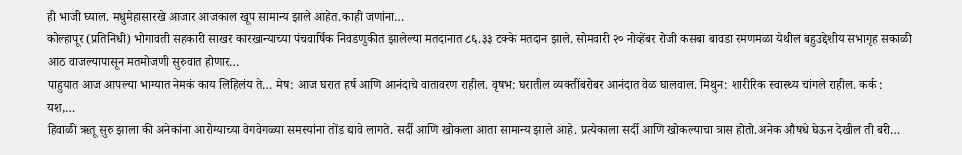ही भाजी घ्याल. मधुमेहासारखे आजार आजकाल खूप सामान्य झाले आहेत.काही जणांना…
कोल्हापूर (प्रतिनिधी) भोगावती सहकारी साखर कारखान्याच्या पंचवार्षिक निवडणुकीत झालेल्या मतदानात ८६.३३ टक्के मतदान झाले. सोमवारी २० नोव्हेंबर रोजी कसबा बावडा रमणमळा येथील बहुउद्देशीय सभागृह सकाळी आठ वाजल्यापासून मतमोजणी सुरुवात होणार…
पाहुयात आज आपल्या भाग्यात नेमकं काय लिहिलंय ते… मेष: आज घरात हर्ष आणि आनंदाचे वातावरण राहील. वृषभ: घरातील व्यक्तींबरोबर आनंदात वेळ घालवाल. मिथुन: शारीरिक स्वास्थ्य चांगले राहील. कर्क : यश,…
हिवाळी ऋतू सुरु झाला की अनेकांना आरोग्याच्या वेगवेगळ्या समस्यांना तोंड द्यावे लागते. सर्दी आणि खोकला आता सामान्य झाले आहे. प्रत्येकाला सर्दी आणि खोकल्याचा त्रास होतो.अनेक औषधे घेऊन देखील ती बरी…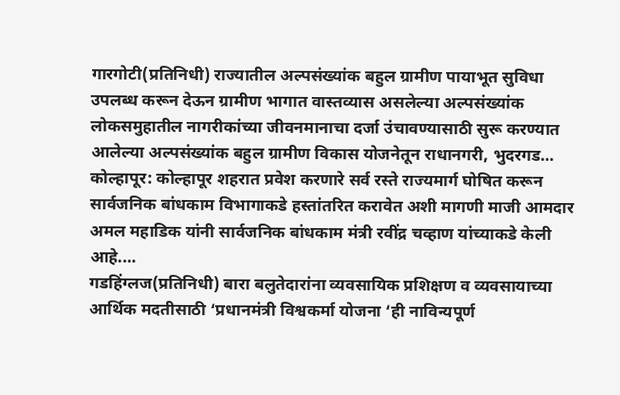गारगोटी(प्रतिनिधी) राज्यातील अल्पसंख्यांक बहुल ग्रामीण पायाभूत सुविधा उपलब्ध करून देऊन ग्रामीण भागात वास्तव्यास असलेल्या अल्पसंख्यांक लोकसमुहातील नागरीकांच्या जीवनमानाचा दर्जा उंचावण्यासाठी सुरू करण्यात आलेल्या अल्पसंख्यांक बहुल ग्रामीण विकास योजनेतून राधानगरी, भुदरगड…
कोल्हापूर: कोल्हापूर शहरात प्रवेश करणारे सर्व रस्ते राज्यमार्ग घोषित करून सार्वजनिक बांधकाम विभागाकडे हस्तांतरित करावेत अशी मागणी माजी आमदार अमल महाडिक यांनी सार्वजनिक बांधकाम मंत्री रवींद्र चव्हाण यांच्याकडे केली आहे.…
गडहिंग्लज(प्रतिनिधी) बारा बलुतेदारांना व्यवसायिक प्रशिक्षण व व्यवसायाच्या आर्थिक मदतीसाठी ‘प्रधानमंत्री विश्वकर्मा योजना ‘ही नाविन्यपूर्ण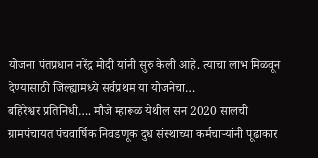योजना पंतप्रधान नरेंद्र मोदी यांनी सुरु केली आहे. त्याचा लाभ मिळवून देण्यासाठी जिल्ह्यामध्ये सर्वप्रथम या योजनेचा…
बहिरेश्वर प्रतिनिधी…. मौजे म्हारूळ येथील सन 2020 सालची ग्रामपंचायत पंचवार्षिक निवडणूक दुध संस्थाच्या कर्मचाऱ्यांनी पूढाकार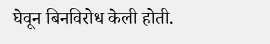घेवून बिनविरोध केली होती.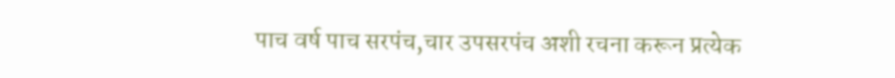पाच वर्ष पाच सरपंच,चार उपसरपंच अशी रचना करून प्रत्येक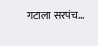गटाला सरपंच…